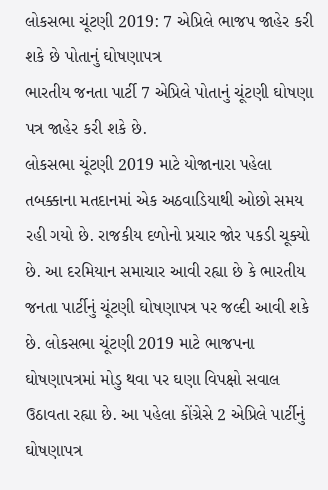લોકસભા ચૂંટણી 2019: 7 એપ્રિલે ભાજપ જાહેર કરી શકે છે પોતાનું ઘોષણાપત્ર
ભારતીય જનતા પાર્ટી 7 એપ્રિલે પોતાનું ચૂંટણી ઘોષણા પત્ર જાહેર કરી શકે છે.
લોકસભા ચૂંટણી 2019 માટે યોજાનારા પહેલા તબક્કાના મતદાનમાં એક અઠવાડિયાથી ઓછો સમય રહી ગયો છે. રાજકીય દળોનો પ્રચાર જોર પકડી ચૂક્યો છે. આ દરમિયાન સમાચાર આવી રહ્યા છે કે ભારતીય જનતા પાર્ટીનું ચૂંટણી ઘોષણાપત્ર પર જલ્દી આવી શકે છે. લોકસભા ચૂંટણી 2019 માટે ભાજપના ઘોષણાપત્રમાં મોડુ થવા પર ઘણા વિપક્ષો સવાલ ઉઠાવતા રહ્યા છે. આ પહેલા કોંગ્રેસે 2 એપ્રિલે પાર્ટીનું ઘોષણાપત્ર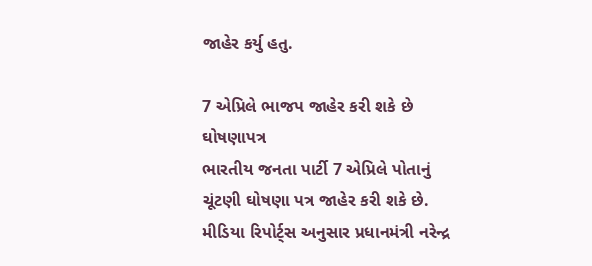જાહેર કર્યુ હતુ.

7 એપ્રિલે ભાજપ જાહેર કરી શકે છે ઘોષણાપત્ર
ભારતીય જનતા પાર્ટી 7 એપ્રિલે પોતાનું ચૂંટણી ઘોષણા પત્ર જાહેર કરી શકે છે. મીડિયા રિપોર્ટ્સ અનુસાર પ્રધાનમંત્રી નરેન્દ્ર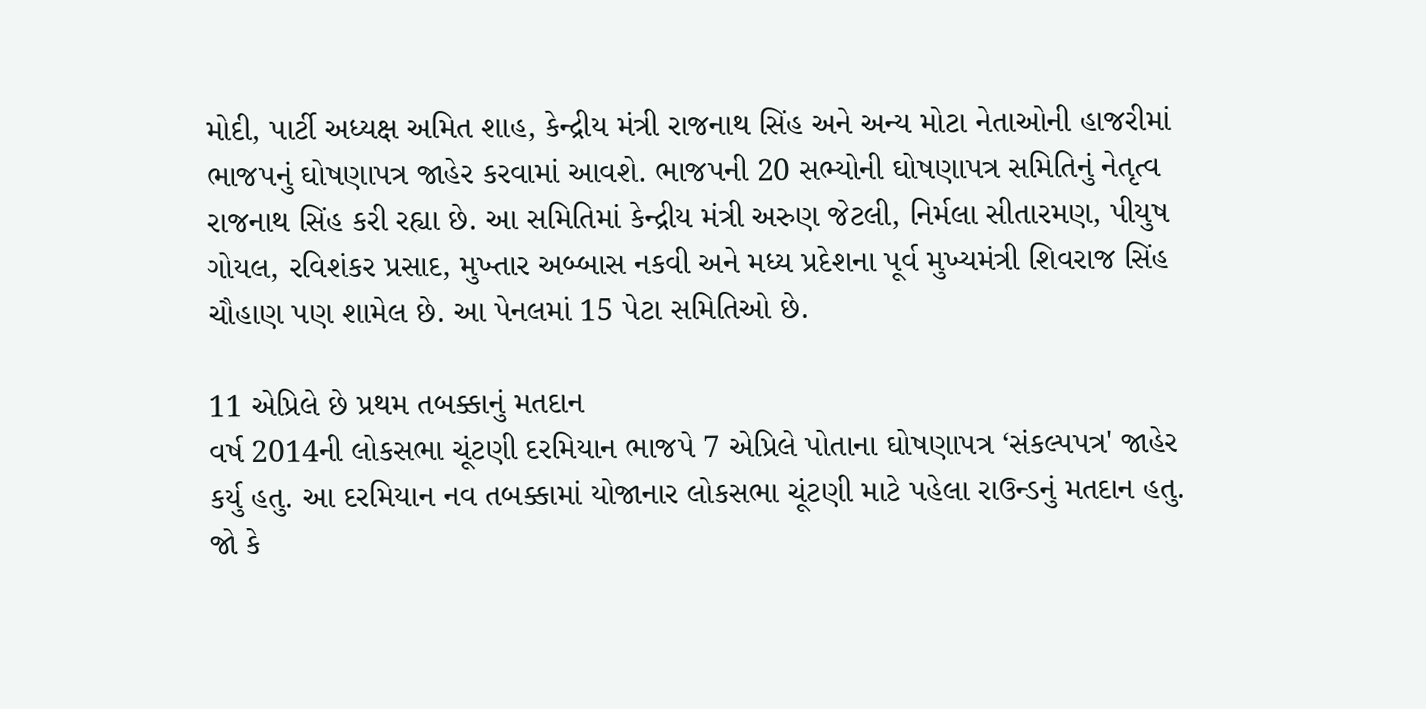મોદી, પાર્ટી અધ્યક્ષ અમિત શાહ, કેન્દ્રીય મંત્રી રાજનાથ સિંહ અને અન્ય મોટા નેતાઓની હાજરીમાં ભાજપનું ઘોષણાપત્ર જાહેર કરવામાં આવશે. ભાજપની 20 સભ્યોની ઘોષણાપત્ર સમિતિનું નેતૃત્વ રાજનાથ સિંહ કરી રહ્યા છે. આ સમિતિમાં કેન્દ્રીય મંત્રી અરુણ જેટલી, નિર્મલા સીતારમણ, પીયુષ ગોયલ, રવિશંકર પ્રસાદ, મુખ્તાર અબ્બાસ નકવી અને મધ્ય પ્રદેશના પૂર્વ મુખ્યમંત્રી શિવરાજ સિંહ ચૌહાણ પણ શામેલ છે. આ પેનલમાં 15 પેટા સમિતિઓ છે.

11 એપ્રિલે છે પ્રથમ તબક્કાનું મતદાન
વર્ષ 2014ની લોકસભા ચૂંટણી દરમિયાન ભાજપે 7 એપ્રિલે પોતાના ઘોષણાપત્ર ‘સંકલ્પપત્ર' જાહેર કર્યુ હતુ. આ દરમિયાન નવ તબક્કામાં યોજાનાર લોકસભા ચૂંટણી માટે પહેલા રાઉન્ડનું મતદાન હતુ. જો કે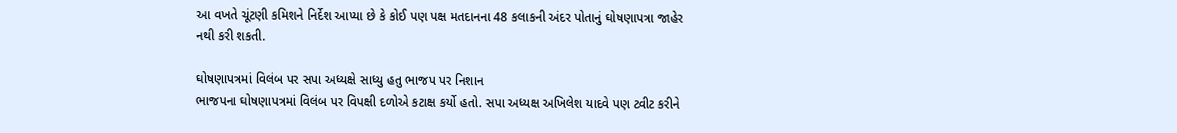આ વખતે ચૂંટણી કમિશને નિર્દેશ આપ્યા છે કે કોઈ પણ પક્ષ મતદાનના 48 કલાકની અંદર પોતાનું ઘોષણાપત્રા જાહેર નથી કરી શકતી.

ઘોષણાપત્રમાં વિલંબ પર સપા અધ્યક્ષે સાધ્યુ હતુ ભાજપ પર નિશાન
ભાજપના ઘોષણાપત્રમાં વિલંબ પર વિપક્ષી દળોએ કટાક્ષ કર્યો હતો. સપા અધ્યક્ષ અખિલેશ યાદવે પણ ટ્વીટ કરીને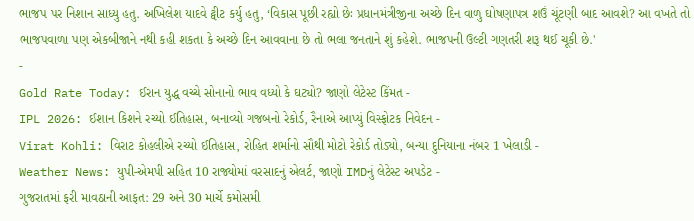ભાજપ પર નિશાન સાધ્યુ હતુ. અખિલેશ યાદવે ટ્વીટ કર્યુ હતુ, ‘વિકાસ પૂછી રહ્યો છેઃ પ્રધાનમંત્રીજીના અચ્છે દિન વાળુ ઘોષણાપત્ર શઉં ચૂંટણી બાદ આવશે? આ વખતે તો ભાજપવાળા પણ એકબીજાને નથી કહી શકતા કે અચ્છે દિન આવવાના છે તો ભલા જનતાને શું કહેશે. ભાજપની ઉલ્ટી ગણતરી શરૂ થઈ ચૂકી છે.'
-
Gold Rate Today: ઈરાન યુદ્ધ વચ્ચે સોનાનો ભાવ વધ્યો કે ઘટ્યો? જાણો લેટેસ્ટ કિંમત -
IPL 2026: ઈશાન કિશને રચ્યો ઈતિહાસ, બનાવ્યો ગજબનો રેકોર્ડ, રૈનાએ આપ્યું વિસ્ફોટક નિવેદન -
Virat Kohli: વિરાટ કોહલીએ રચ્યો ઈતિહાસ, રોહિત શર્માનો સૌથી મોટો રેકોર્ડ તોડ્યો, બન્યા દુનિયાના નંબર 1 ખેલાડી -
Weather News: યુપી-એમપી સહિત 10 રાજ્યોમાં વરસાદનું એલર્ટ, જાણો IMDનું લેટેસ્ટ અપડેટ -
ગુજરાતમાં ફરી માવઠાની આફત: 29 અને 30 માર્ચે કમોસમી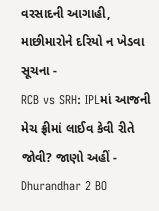વરસાદની આગાહી, માછીમારોને દરિયો ન ખેડવા સૂચના -
RCB vs SRH: IPLમાં આજની મેચ ફ્રીમાં લાઈવ કેવી રીતે જોવી? જાણો અહીં -
Dhurandhar 2 BO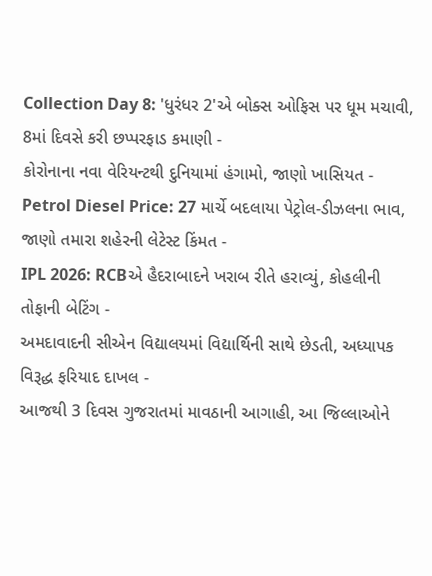Collection Day 8: 'ધુરંધર 2'એ બોક્સ ઓફિસ પર ધૂમ મચાવી, 8માં દિવસે કરી છપ્પરફાડ કમાણી -
કોરોનાના નવા વેરિયન્ટથી દુનિયામાં હંગામો, જાણો ખાસિયત -
Petrol Diesel Price: 27 માર્ચે બદલાયા પેટ્રોલ-ડીઝલના ભાવ, જાણો તમારા શહેરની લેટેસ્ટ કિંમત -
IPL 2026: RCBએ હૈદરાબાદને ખરાબ રીતે હરાવ્યું, કોહલીની તોફાની બેટિંગ -
અમદાવાદની સીએન વિદ્યાલયમાં વિદ્યાર્થિની સાથે છેડતી, અધ્યાપક વિરૂદ્ધ ફરિયાદ દાખલ -
આજથી 3 દિવસ ગુજરાતમાં માવઠાની આગાહી, આ જિલ્લાઓને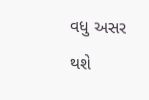વધુ અસર થશે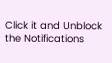Click it and Unblock the Notifications